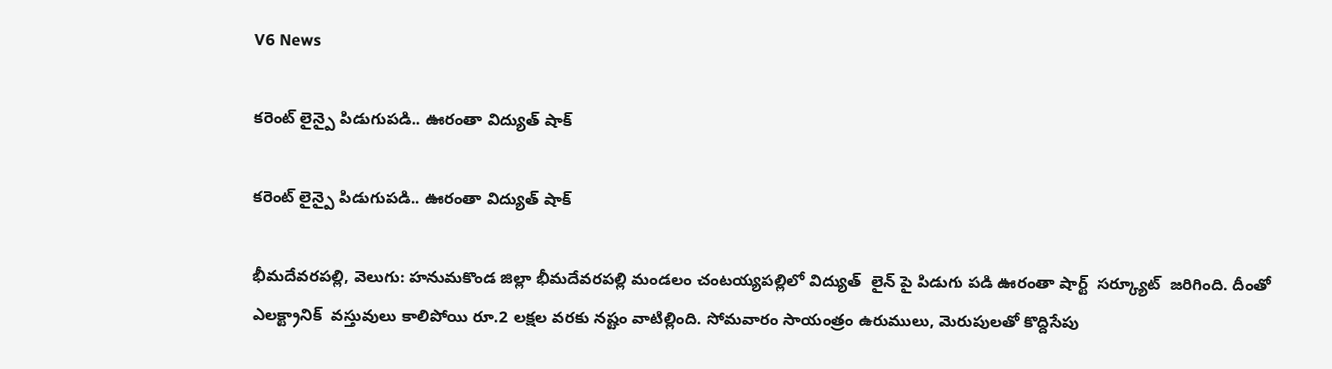V6 News

కరెంట్ లైన్పై పిడుగుపడి.. ఊరంతా విద్యుత్ షాక్

కరెంట్ లైన్పై పిడుగుపడి.. ఊరంతా విద్యుత్ షాక్

భీమదేవరపల్లి, వెలుగు: హనుమకొండ జిల్లా భీమదేవరపల్లి మండలం చంటయ్యపల్లిలో విద్యుత్  లైన్ పై పిడుగు పడి ఊరంతా షార్ట్  సర్క్యూట్  జరిగింది. దీంతో ఎలక్ట్రానిక్  వస్తువులు కాలిపోయి రూ.2 లక్షల వరకు నష్టం వాటిల్లింది. సోమవారం సాయంత్రం ఉరుములు, మెరుపులతో కొద్దిసేపు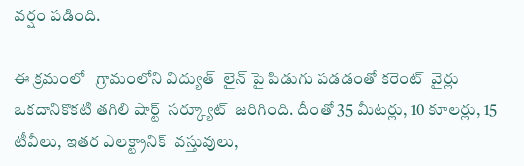వర్షం పడింది.

ఈ క్రమంలో   గ్రామంలోని విద్యుత్  లైన్ పై పిడుగు పడడంతో కరెంట్  వైర్లు ఒకదానికొకటి తగిలి షార్ట్  సర్క్యూట్  జరిగింది. దీంతో 35 మీటర్లు, 10 కూలర్లు, 15 టీవీలు, ఇతర ఎలక్ట్రానిక్  వస్తువులు,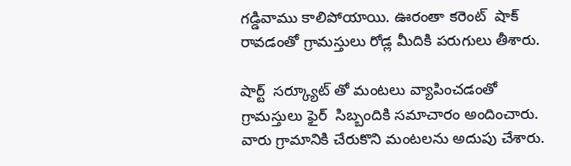గడ్డివాము కాలిపోయాయి. ఊరంతా కరెంట్  షాక్  రావడంతో గ్రామస్తులు రోడ్ల మీదికి పరుగులు తీశారు.

షార్ట్  సర్క్యూట్ తో మంటలు వ్యాపించడంతో గ్రామస్తులు ఫైర్  సిబ్బందికి సమాచారం అందించారు. వారు గ్రామానికి చేరుకొని మంటలను అదుపు చేశారు.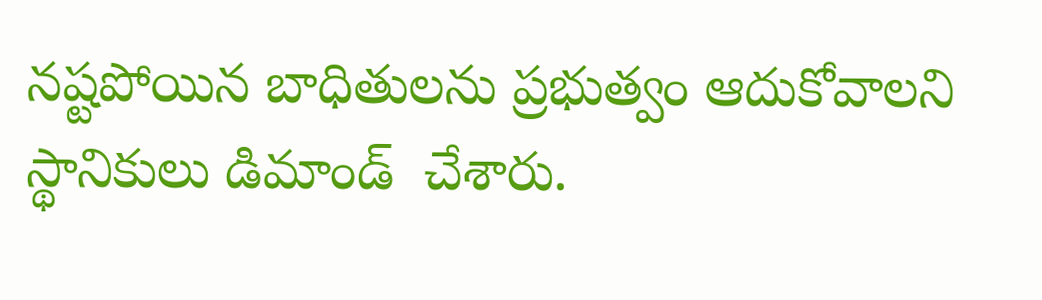నష్టపోయిన బాధితులను ప్రభుత్వం ఆదుకోవాలని స్థానికులు డిమాండ్  చేశారు.